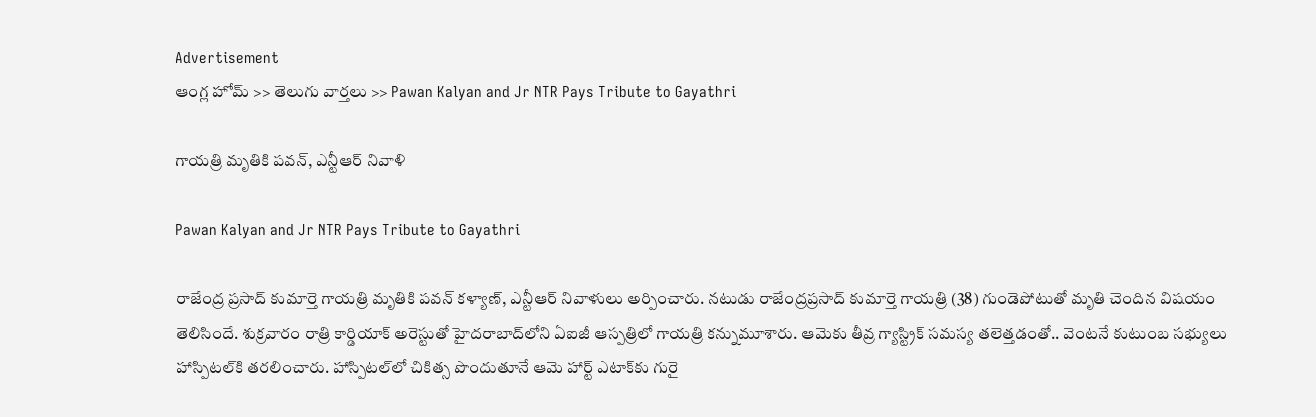Advertisement
ఆంగ్ల హోమ్ >> తెలుగు వార్తలు >> Pawan Kalyan and Jr NTR Pays Tribute to Gayathri

గాయత్రి మృతికి పవన్, ఎన్టీఆర్ నివాళి

Pawan Kalyan and Jr NTR Pays Tribute to Gayathri

రాజేంద్ర ప్రసాద్ కుమార్తె గాయత్రి మృతికి పవన్ కళ్యాణ్, ఎన్టీఆర్ నివాళులు అర్పించారు. నటుడు రాజేంద్రప్రసాద్ కుమార్తె గాయత్రి (38) గుండెపోటుతో మృతి చెందిన విషయం తెలిసిందే. శుక్రవారం రాత్రి కార్డియాక్ అరెస్టుతో హైదరాబాద్‌లోని ఏఐజీ ఆస్పత్రిలో గాయత్రి కన్నుమూశారు. ఆమెకు తీవ్ర గ్యాస్ట్రిక్ సమస్య తలెత్తడంతో.. వెంటనే కుటుంబ సభ్యులు హాస్పిటల్‌‌కి తరలించారు. హాస్పిటల్‌లో చికిత్స పొందుతూనే ఆమె హార్ట్ ఎటాక్‌కు గురై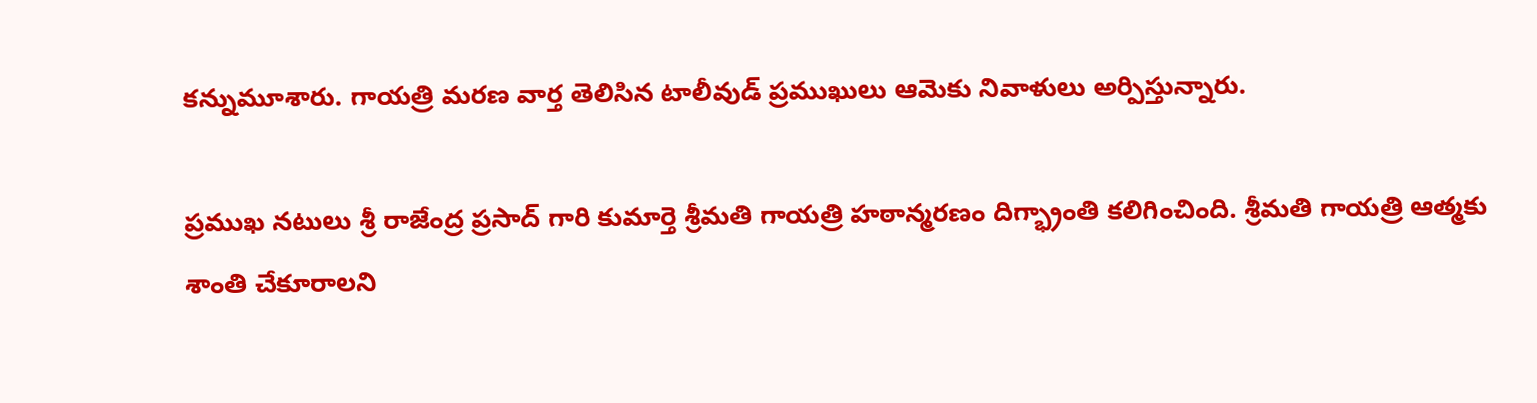కన్నుమూశారు. గాయత్రి మరణ వార్త తెలిసిన టాలీవుడ్ ప్రముఖులు ఆమెకు నివాళులు అర్పిస్తున్నారు.

ప్రముఖ నటులు శ్రీ రాజేంద్ర ప్రసాద్ గారి కుమార్తె శ్రీమతి గాయత్రి హఠాన్మరణం దిగ్భ్రాంతి కలిగించింది. శ్రీమతి గాయత్రి ఆత్మకు శాంతి చేకూరాలని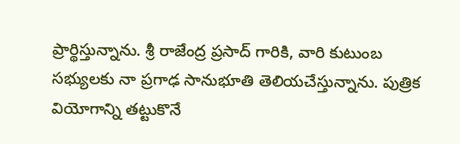ప్రార్థిస్తున్నాను. శ్రీ రాజేంద్ర ప్రసాద్ గారికి, వారి కుటుంబ సభ్యులకు నా ప్రగాఢ సానుభూతి తెలియచేస్తున్నాను. పుత్రిక వియోగాన్ని తట్టుకొనే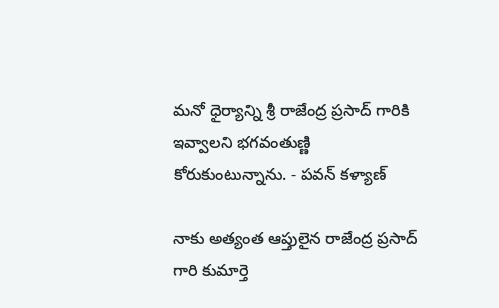మనో ధైర్యాన్ని శ్రీ రాజేంద్ర ప్రసాద్ గారికి ఇవ్వాలని భగవంతుణ్ణి కోరుకుంటున్నాను. - పవన్ కళ్యాణ్

నాకు అత్యంత ఆప్తులైన రాజేంద్ర ప్రసాద్ గారి కుమార్తె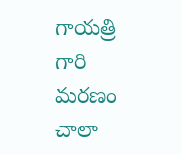గాయత్రి గారి మరణం చాలా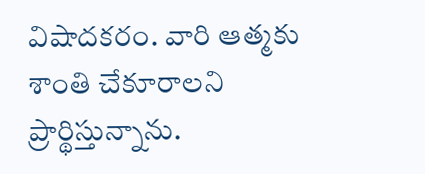విషాదకరం. వారి ఆత్మకు శాంతి చేకూరాలని ప్రార్థిస్తున్నాను.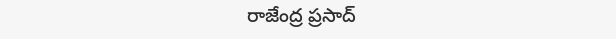రాజేంద్ర ప్రసాద్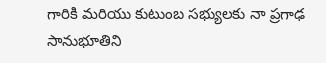గారికి మరియు కుటుంబ సభ్యులకు నా ప్రగాఢ సానుభూతిని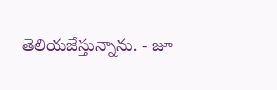తెలియజేస్తున్నాను. - జూ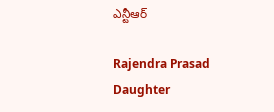ఎన్టీఆర్

Rajendra Prasad Daughter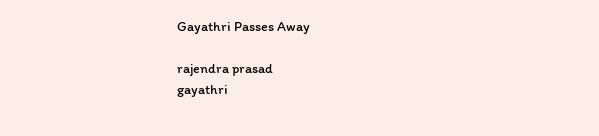Gayathri Passes Away

rajendra prasad
gayathri